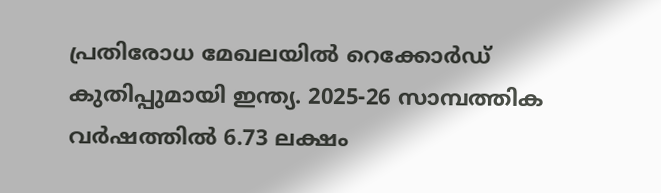പ്രതിരോധ മേഖലയിൽ റെക്കോർഡ് കുതിപ്പുമായി ഇന്ത്യ. 2025-26 സാമ്പത്തിക വർഷത്തിൽ 6.73 ലക്ഷം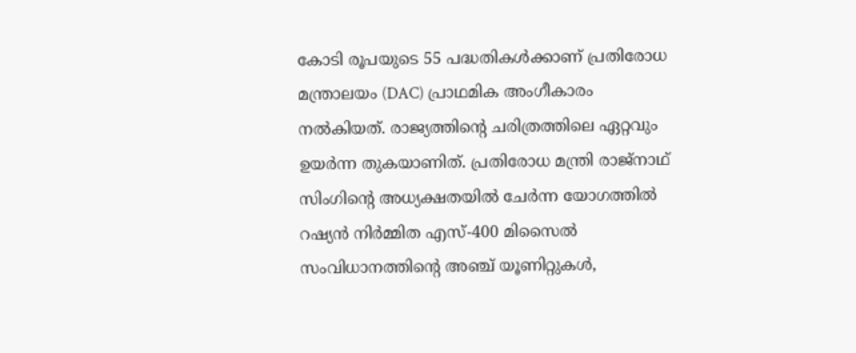കോടി രൂപയുടെ 55 പദ്ധതികൾക്കാണ് പ്രതിരോധ മന്ത്രാലയം (DAC) പ്രാഥമിക അംഗീകാരം നൽകിയത്. രാജ്യത്തിന്റെ ചരിത്രത്തിലെ ഏറ്റവും ഉയർന്ന തുകയാണിത്. പ്രതിരോധ മന്ത്രി രാജ്‌നാഥ് സിംഗിന്റെ അധ്യക്ഷതയിൽ ചേർന്ന യോഗത്തിൽ റഷ്യൻ നിർമ്മിത എസ്-400 മിസൈൽ സംവിധാനത്തിന്റെ അഞ്ച് യൂണിറ്റുകൾ,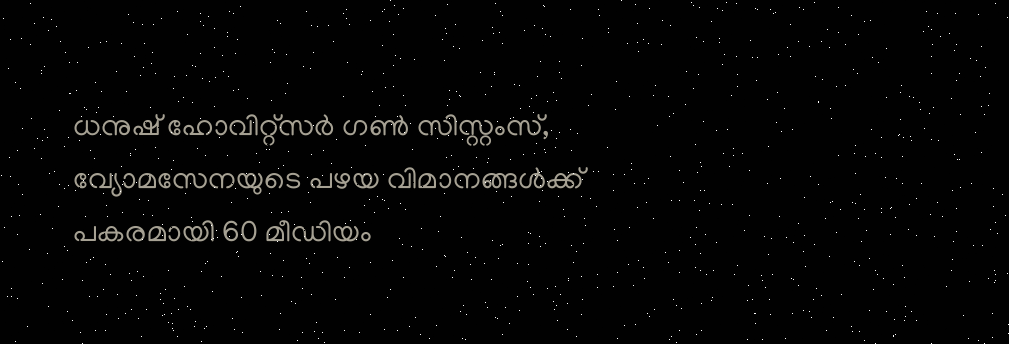ധനുഷ് ഹോവിറ്റ്‌സർ ഗൺ സിസ്റ്റംസ്, വ്യോമസേനയുടെ പഴയ വിമാനങ്ങൾക്ക് പകരമായി 60 മീഡിയം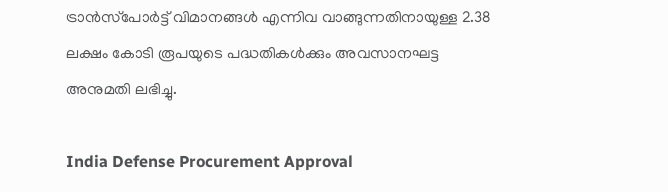ട്രാൻസ്‌പോർട്ട് വിമാനങ്ങൾ എന്നിവ വാങ്ങുന്നതിനായുള്ള 2.38 ലക്ഷം കോടി രൂപയുടെ പദ്ധതികൾക്കും അവസാനഘട്ട അനുമതി ലഭിച്ചു.

India Defense Procurement Approval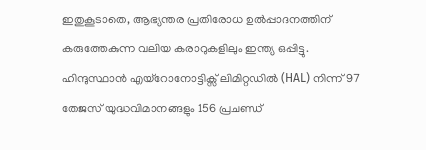ഇതുകൂടാതെ, ആഭ്യന്തര പ്രതിരോധ ഉൽപ്പാദനത്തിന് കരുത്തേകുന്ന വലിയ കരാറുകളിലും ഇന്ത്യ ഒപ്പിട്ടു. ഹിന്ദുസ്ഥാൻ എയ്റോനോട്ടിക്സ് ലിമിറ്റഡിൽ (HAL) നിന്ന് 97 തേജസ് യുദ്ധവിമാനങ്ങളും 156 പ്രചണ്ഡ്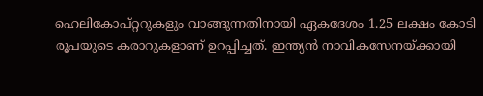ഹെലികോപ്റ്ററുകളും വാങ്ങുന്നതിനായി ഏകദേശം 1.25 ലക്ഷം കോടി രൂപയുടെ കരാറുകളാണ് ഉറപ്പിച്ചത്. ഇന്ത്യൻ നാവികസേനയ്ക്കായി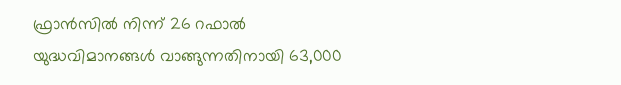ഫ്രാൻസിൽ നിന്ന് 26 റഫാൽ യുദ്ധവിമാനങ്ങൾ വാങ്ങുന്നതിനായി 63,000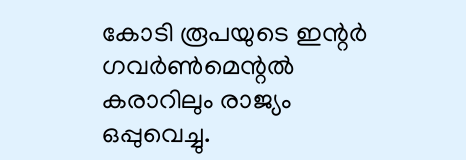കോടി രൂപയുടെ ഇന്റർ ഗവർൺമെന്റൽ കരാറിലും രാജ്യം ഒപ്പുവെച്ചു.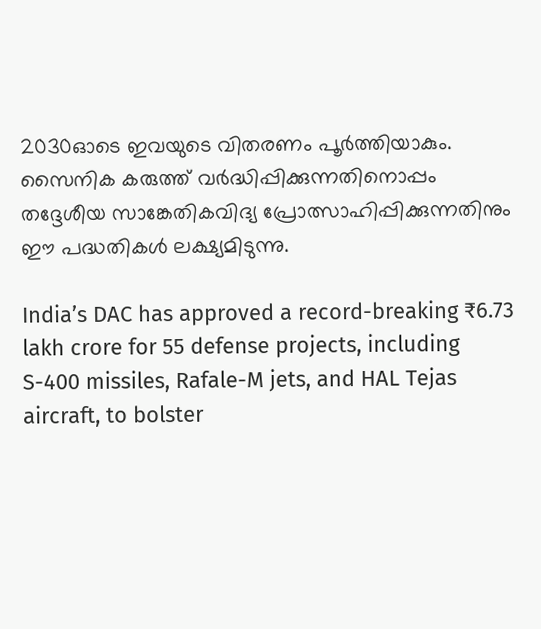2030ഓടെ ഇവയുടെ വിതരണം പൂർത്തിയാകും. സൈനിക കരുത്ത് വർദ്ധിപ്പിക്കുന്നതിനൊപ്പം തദ്ദേശീയ സാങ്കേതികവിദ്യ പ്രോത്സാഹിപ്പിക്കുന്നതിനും ഈ പദ്ധതികൾ ലക്ഷ്യമിടുന്നു.

India’s DAC has approved a record-breaking ₹6.73 lakh crore for 55 defense projects, including S-400 missiles, Rafale-M jets, and HAL Tejas aircraft, to bolster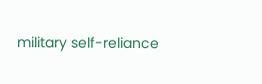military self-reliance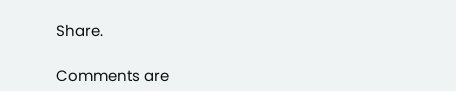Share.

Comments are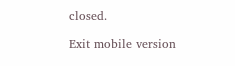closed.

Exit mobile version